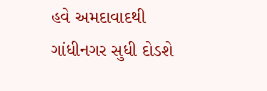હવે અમદાવાદથી ગાંધીનગર સુધી દોડશે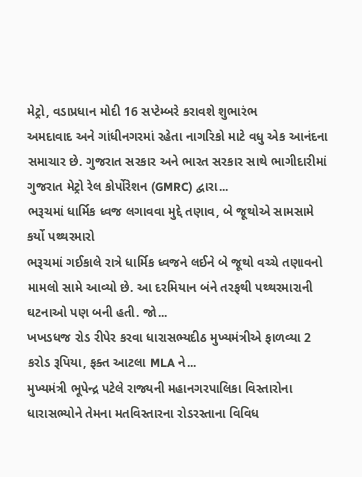મેટ્રો, વડાપ્રધાન મોદી 16 સપ્ટેમ્બરે કરાવશે શુભારંભ
અમદાવાદ અને ગાંધીનગરમાં રહેતા નાગરિકો માટે વધુ એક આનંદના સમાચાર છે. ગુજરાત સરકાર અને ભારત સરકાર સાથે ભાગીદારીમાં ગુજરાત મેટ્રો રેલ કોર્પોરેશન (GMRC) દ્વારા...
ભરૂચમાં ધાર્મિક ધ્વજ લગાવવા મુદ્દે તણાવ, બે જૂથોએ સામસામે કર્યો પથ્થરમારો
ભરૂચમાં ગઈકાલે રાત્રે ધાર્મિક ધ્વજને લઈને બે જૂથો વચ્ચે તણાવનો મામલો સામે આવ્યો છે. આ દરમિયાન બંને તરફથી પથ્થરમારાની ઘટનાઓ પણ બની હતી. જો...
ખખડધજ રોડ રીપેર કરવા ધારાસભ્યદીઠ મુખ્યમંત્રીએ ફાળવ્યા 2 કરોડ રૂપિયા, ફક્ત આટલા MLA ને...
મુખ્યમંત્રી ભૂપેન્દ્ર પટેલે રાજ્યની મહાનગરપાલિકા વિસ્તારોના ધારાસભ્યોને તેમના મતવિસ્તારના રોડરસ્તાના વિવિધ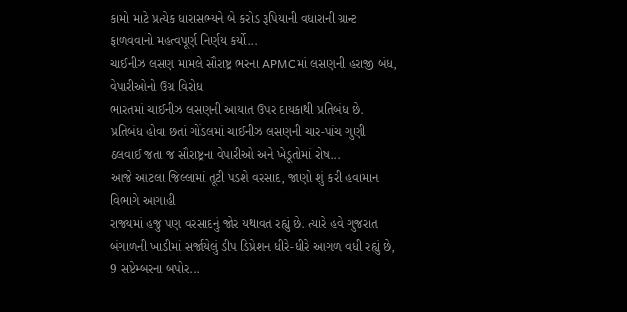કામો માટે પ્રત્યેક ધારાસભ્યને બે કરોડ રૂપિયાની વધારાની ગ્રાન્ટ ફાળવવાનો મહત્વપૂર્ણ નિર્ણય કર્યો...
ચાઈનીઝ લસણ મામલે સૌરાષ્ટ્ર ભરના APMCમાં લસણની હરાજી બંધ, વેપારીઓનો ઉગ્ર વિરોધ
ભારતમાં ચાઈનીઝ લસણની આયાત ઉપર દાયકાથી પ્રતિબંધ છે. પ્રતિબંધ હોવા છતાં ગોંડલમાં ચાઈનીઝ લસણની ચાર-પાંચ ગુણી ઠલવાઈ જતા જ સૌરાષ્ટ્રના વેપારીઓ અને ખેડૂતોમાં રોષ...
આજે આટલા જિલ્લામાં તૂટી પડશે વરસાદ, જાણો શું કરી હવામાન વિભાગે આગાહી
રાજ્યમાં હજુ પણ વરસાદનું જોર યથાવત રહ્યું છે. ત્યારે હવે ગુજરાત બંગાળની ખાડીમાં સર્જાયેલું ડીપ ડિપ્રેશન ધીરે-ધીરે આગળ વધી રહ્યું છે, 9 સપ્ટેમ્બરના બપોર...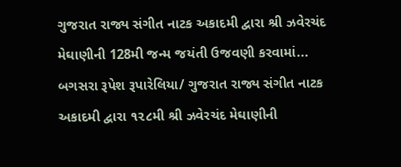ગુજરાત રાજ્ય સંગીત નાટક અકાદમી દ્વારા શ્રી ઝવેરચંદ મેઘાણીની 128મી જન્મ જયંતી ઉજવણી કરવામાં...
બગસરા રૂપેશ રૂપારેલિયા/ ગુજરાત રાજ્ય સંગીત નાટક અકાદમી દ્વારા ૧૨૮મી શ્રી ઝવેરચંદ મેઘાણીની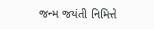જન્મ જયંતી નિમિત્તે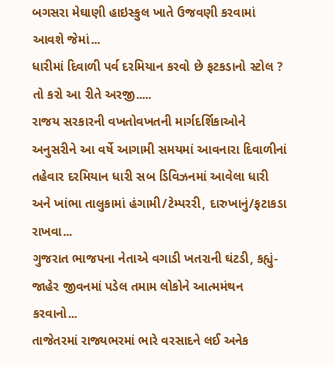બગસરા મેઘાણી હાઇસ્કુલ ખાતે ઉજવણી કરવામાં આવશે જેમાં...
ધારીમાં દિવાળી પર્વ દરમિયાન કરવો છે ફટકડાનો સ્ટોલ ? તો કરો આ રીતે અરજી.....
રાજય સરકારની વખતોવખતની માર્ગદર્શિકાઓને અનુસરીને આ વર્ષે આગામી સમયમાં આવનારા દિવાળીનાં તહેવાર દરમિયાન ધારી સબ ડિવિઝનમાં આવેલા ધારી અને ખાંભા તાલુકામાં હંગામી/ટેમ્પરરી, દારુખાનું/ફટાકડા રાખવા...
ગુજરાત ભાજપના નેતાએ વગાડી ખતરાની ઘંટડી, કહ્યું- જાહેર જીવનમાં પડેલ તમામ લોકોને આત્મમંથન કરવાનો...
તાજેતરમાં રાજ્યભરમાં ભારે વરસાદને લઈ અનેક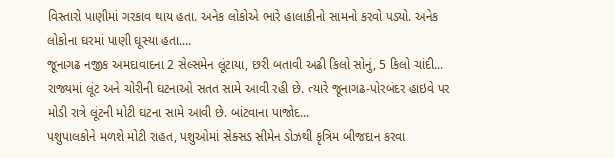વિસ્તારો પાણીમાં ગરકાવ થાય હતા. અનેક લોકોએ ભારે હાલાકીનો સામનો કરવો પડ્યો. અનેક લોકોના ઘરમાં પાણી ઘૂસ્યા હતા....
જૂનાગઢ નજીક અમદાવાદના 2 સેલ્સમેન લૂંટાયા, છરી બતાવી અઢી કિલો સોનું, 5 કિલો ચાંદી...
રાજ્યમાં લૂંટ અને ચોરીની ઘટનાઓ સતત સામે આવી રહી છે. ત્યારે જૂનાગઢ-પોરબંદર હાઇવે પર મોડી રાત્રે લૂંટની મોટી ઘટના સામે આવી છે. બાંટવાના પાજોદ...
પશુપાલકોને મળશે મોટી રાહત, પશુઓમાં સેક્સડ સીમેન ડોઝથી કૃત્રિમ બીજદાન કરવા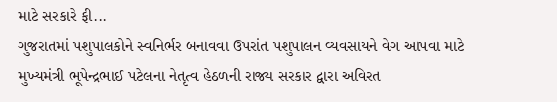માટે સરકારે ફી...
ગુજરાતમાં પશુપાલકોને સ્વનિર્ભર બનાવવા ઉપરાંત પશુપાલન વ્યવસાયને વેગ આપવા માટે મુખ્યમંત્રી ભૂપેન્દ્રભાઈ પટેલના નેતૃત્વ હેઠળની રાજ્ય સરકાર દ્વારા અવિરત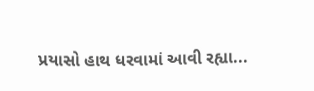પ્રયાસો હાથ ધરવામાં આવી રહ્યા...